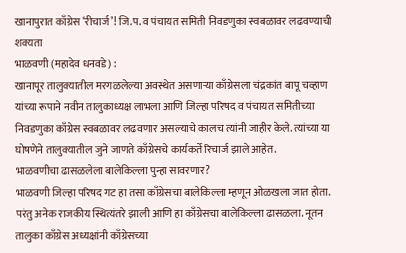खानापुरात काँग्रेस ‘रीचार्ज’! जि.प. व पंचायत समिती निवडणुका स्वबळावर लढवण्याची शक्यता
भाळवणी (महादेव धनवडे) :
खानापूर तालुक्यातील मरगळलेल्या अवस्थेत असणाऱ्या काँग्रेसला चंद्रकांत बापू चव्हाण यांच्या रूपाने नवीन तालुकाध्यक्ष लाभला आणि जिल्हा परिषद व पंचायत समितीच्या निवडणुका काँग्रेस स्वबळावर लढवणार असल्याचे कालच त्यांनी जाहीर केले. त्यांच्या या घोषणेने तालुक्यातील जुने जाणते काँग्रेसचे कार्यकर्ते रिचार्ज झाले आहेत.
भाळवणीचा ढासळलेला बालेकिल्ला पुन्हा सावरणार?
भाळवणी जिल्हा परिषद गट हा तसा काँग्रेसचा बालेकिल्ला म्हणून ओळखला जात होता. परंतु अनेक राजकीय स्थित्यंतरे झाली आणि हा काँग्रेसचा बालेकिल्ला ढासळला. नूतन तालुका काँग्रेस अध्यक्षांनी काँग्रेसच्या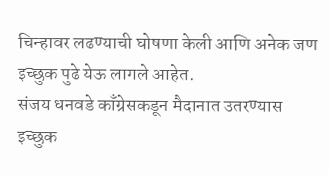चिन्हावर लढण्याची घोषणा केली आणि अनेक जण इच्छुक पुढे येऊ लागले आहेत.
संजय धनवडे काँग्रेसकडून मैदानात उतरण्यास इच्छुक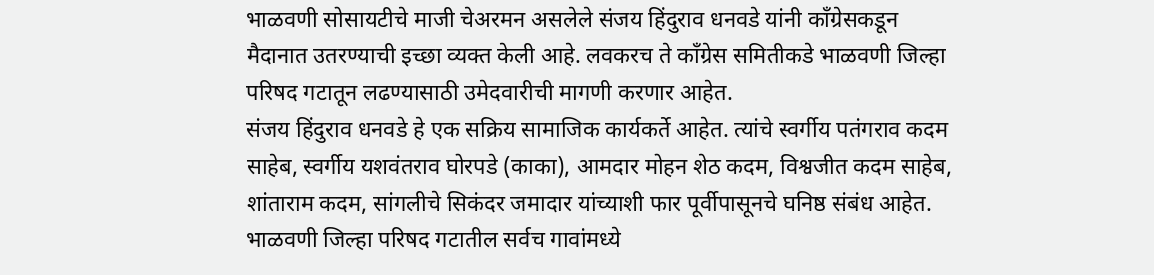भाळवणी सोसायटीचे माजी चेअरमन असलेले संजय हिंदुराव धनवडे यांनी काँग्रेसकडून मैदानात उतरण्याची इच्छा व्यक्त केली आहे. लवकरच ते काँग्रेस समितीकडे भाळवणी जिल्हा परिषद गटातून लढण्यासाठी उमेदवारीची मागणी करणार आहेत.
संजय हिंदुराव धनवडे हे एक सक्रिय सामाजिक कार्यकर्ते आहेत. त्यांचे स्वर्गीय पतंगराव कदम साहेब, स्वर्गीय यशवंतराव घोरपडे (काका), आमदार मोहन शेठ कदम, विश्वजीत कदम साहेब, शांताराम कदम, सांगलीचे सिकंदर जमादार यांच्याशी फार पूर्वीपासूनचे घनिष्ठ संबंध आहेत.
भाळवणी जिल्हा परिषद गटातील सर्वच गावांमध्ये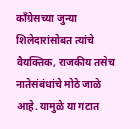काँग्रेसच्या जुन्या शिलेदारांसोबत त्यांचे वैयक्तिक, राजकीय तसेच नातेसंबंधांचे मोठे जाळे आहे. यामुळे या गटात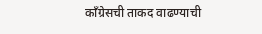काँग्रेसची ताकद वाढण्याची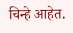चिन्हे आहेत.